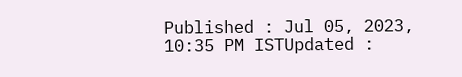Published : Jul 05, 2023, 10:35 PM ISTUpdated :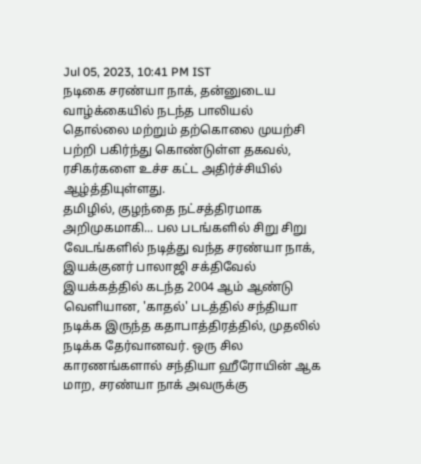Jul 05, 2023, 10:41 PM IST
நடிகை சரண்யா நாக், தன்னுடைய வாழ்க்கையில் நடந்த பாலியல் தொல்லை மற்றும் தற்கொலை முயற்சி பற்றி பகிர்ந்து கொண்டுள்ள தகவல், ரசிகர்களை உச்ச கட்ட அதிர்ச்சியில் ஆழ்த்தியுள்ளது.
தமிழில், குழந்தை நட்சத்திரமாக அறிமுகமாகி... பல படங்களில் சிறு சிறு வேடங்களில் நடித்து வந்த சரண்யா நாக், இயக்குனர் பாலாஜி சக்திவேல் இயக்கத்தில் கடந்த 2004 ஆம் ஆண்டு வெளியான, 'காதல்' படத்தில் சந்தியா நடிக்க இருந்த கதாபாத்திரத்தில், முதலில் நடிக்க தேர்வானவர். ஒரு சில காரணங்களால் சந்தியா ஹீரோயின் ஆக மாற, சரண்யா நாக் அவருக்கு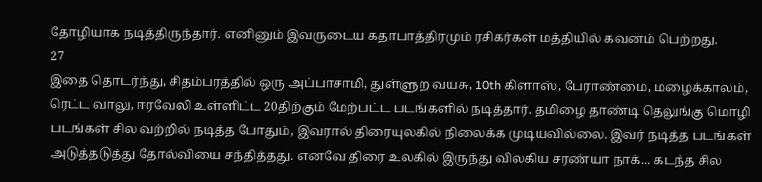தோழியாக நடித்திருந்தார். எனினும் இவருடைய கதாபாத்திரமும் ரசிகர்கள் மத்தியில் கவனம் பெற்றது.
27
இதை தொடர்ந்து, சிதம்பரத்தில் ஒரு அப்பாசாமி, துள்ளுற வயசு, 10th கிளாஸ், பேராண்மை, மழைக்காலம், ரெட்ட வாலு, ஈரவேலி உள்ளிட்ட 20திற்கும் மேற்பட்ட படங்களில் நடித்தார். தமிழை தாண்டி தெலுங்கு மொழி படங்கள் சில வற்றில் நடித்த போதும், இவரால் திரையுலகில் நிலைக்க முடியவில்லை. இவர் நடித்த படங்கள் அடுத்தடுத்து தோல்வியை சந்தித்தது. எனவே திரை உலகில் இருந்து விலகிய சரண்யா நாக்... கடந்த சில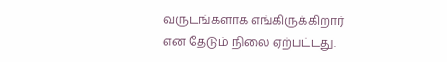வருடங்களாக எங்கிருக்கிறார் என தேடும் நிலை ஏற்பட்டது.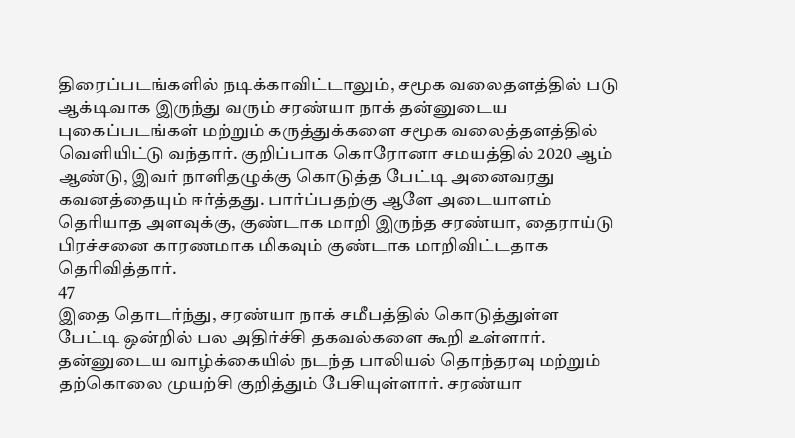திரைப்படங்களில் நடிக்காவிட்டாலும், சமூக வலைதளத்தில் படு ஆக்டிவாக இருந்து வரும் சரண்யா நாக் தன்னுடைய புகைப்படங்கள் மற்றும் கருத்துக்களை சமூக வலைத்தளத்தில் வெளியிட்டு வந்தார். குறிப்பாக கொரோனா சமயத்தில் 2020 ஆம் ஆண்டு, இவர் நாளிதழுக்கு கொடுத்த பேட்டி அனைவரது கவனத்தையும் ஈர்த்தது. பார்ப்பதற்கு ஆளே அடையாளம் தெரியாத அளவுக்கு, குண்டாக மாறி இருந்த சரண்யா, தைராய்டு பிரச்சனை காரணமாக மிகவும் குண்டாக மாறிவிட்டதாக தெரிவித்தார்.
47
இதை தொடர்ந்து, சரண்யா நாக் சமீபத்தில் கொடுத்துள்ள பேட்டி ஒன்றில் பல அதிர்ச்சி தகவல்களை கூறி உள்ளார். தன்னுடைய வாழ்க்கையில் நடந்த பாலியல் தொந்தரவு மற்றும் தற்கொலை முயற்சி குறித்தும் பேசியுள்ளார். சரண்யா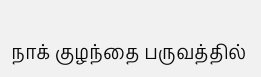நாக் குழந்தை பருவத்தில்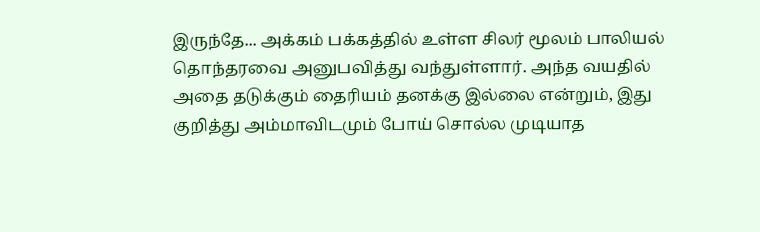இருந்தே... அக்கம் பக்கத்தில் உள்ள சிலர் மூலம் பாலியல் தொந்தரவை அனுபவித்து வந்துள்ளார். அந்த வயதில் அதை தடுக்கும் தைரியம் தனக்கு இல்லை என்றும், இது குறித்து அம்மாவிடமும் போய் சொல்ல முடியாத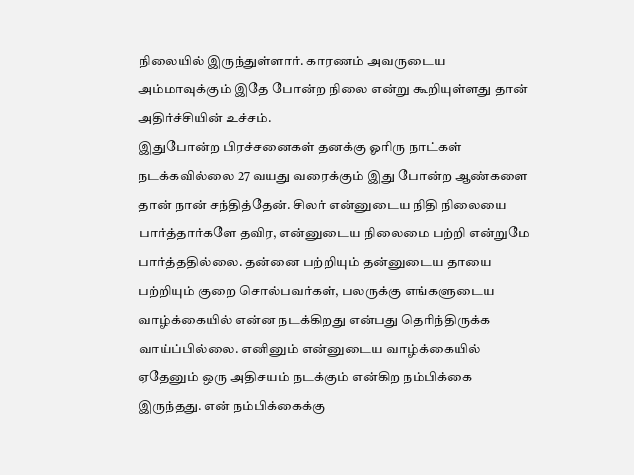நிலையில் இருந்துள்ளார். காரணம் அவருடைய அம்மாவுக்கும் இதே போன்ற நிலை என்று கூறியுள்ளது தான் அதிர்ச்சியின் உச்சம்.
இதுபோன்ற பிரச்சனைகள் தனக்கு ஓரிரு நாட்கள் நடக்கவில்லை 27 வயது வரைக்கும் இது போன்ற ஆண்களை தான் நான் சந்தித்தேன். சிலர் என்னுடைய நிதி நிலையை பார்த்தார்களே தவிர, என்னுடைய நிலைமை பற்றி என்றுமே பார்த்ததில்லை. தன்னை பற்றியும் தன்னுடைய தாயை பற்றியும் குறை சொல்பவர்கள், பலருக்கு எங்களுடைய வாழ்க்கையில் என்ன நடக்கிறது என்பது தெரிந்திருக்க வாய்ப்பில்லை. எனினும் என்னுடைய வாழ்க்கையில் ஏதேனும் ஒரு அதிசயம் நடக்கும் என்கிற நம்பிக்கை இருந்தது. என் நம்பிக்கைக்கு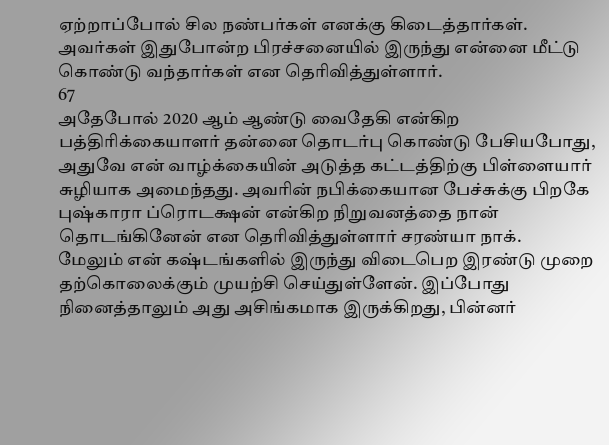ஏற்றாப்போல் சில நண்பர்கள் எனக்கு கிடைத்தார்கள். அவர்கள் இதுபோன்ற பிரச்சனையில் இருந்து என்னை மீட்டு கொண்டு வந்தார்கள் என தெரிவித்துள்ளார்.
67
அதேபோல் 2020 ஆம் ஆண்டு வைதேகி என்கிற பத்திரிக்கையாளர் தன்னை தொடர்பு கொண்டு பேசியபோது, அதுவே என் வாழ்க்கையின் அடுத்த கட்டத்திற்கு பிள்ளையார் சுழியாக அமைந்தது. அவரின் நபிக்கையான பேச்சுக்கு பிறகே புஷ்காரா ப்ரொடக்ஷன் என்கிற நிறுவனத்தை நான் தொடங்கினேன் என தெரிவித்துள்ளார் சரண்யா நாக்.
மேலும் என் கஷ்டங்களில் இருந்து விடைபெற இரண்டு முறை தற்கொலைக்கும் முயற்சி செய்துள்ளேன். இப்போது நினைத்தாலும் அது அசிங்கமாக இருக்கிறது, பின்னர்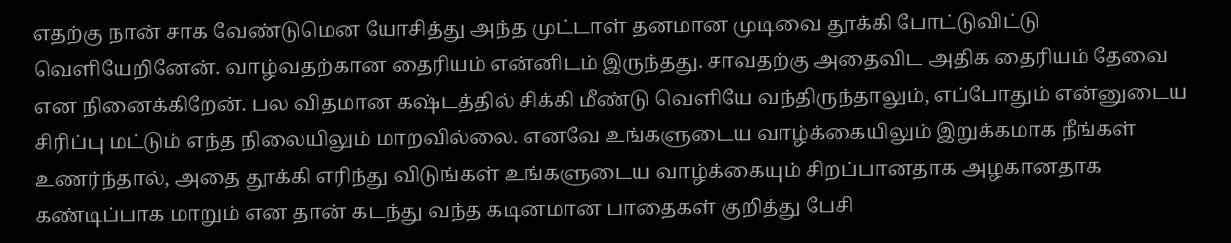எதற்கு நான் சாக வேண்டுமென யோசித்து அந்த முட்டாள் தனமான முடிவை தூக்கி போட்டுவிட்டு வெளியேறினேன். வாழ்வதற்கான தைரியம் என்னிடம் இருந்தது. சாவதற்கு அதைவிட அதிக தைரியம் தேவை என நினைக்கிறேன். பல விதமான கஷ்டத்தில் சிக்கி மீண்டு வெளியே வந்திருந்தாலும், எப்போதும் என்னுடைய சிரிப்பு மட்டும் எந்த நிலையிலும் மாறவில்லை. எனவே உங்களுடைய வாழ்க்கையிலும் இறுக்கமாக நீங்கள் உணர்ந்தால், அதை தூக்கி எரிந்து விடுங்கள் உங்களுடைய வாழ்க்கையும் சிறப்பானதாக அழகானதாக கண்டிப்பாக மாறும் என தான் கடந்து வந்த கடினமான பாதைகள் குறித்து பேசி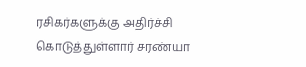ரசிகர்களுக்கு அதிர்ச்சி கொடுத்துள்ளார் சரண்யா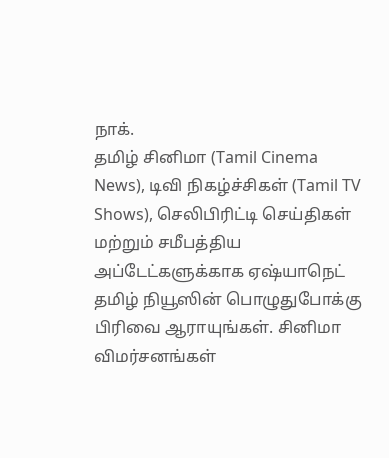நாக்.
தமிழ் சினிமா (Tamil Cinema News), டிவி நிகழ்ச்சிகள் (Tamil TV Shows), செலிபிரிட்டி செய்திகள் மற்றும் சமீபத்திய அப்டேட்களுக்காக ஏஷ்யாநெட் தமிழ் நியூஸின் பொழுதுபோக்கு பிரிவை ஆராயுங்கள். சினிமா விமர்சனங்கள்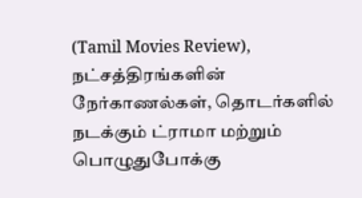(Tamil Movies Review), நட்சத்திரங்களின் நேர்காணல்கள், தொடர்களில் நடக்கும் ட்ராமா மற்றும் பொழுதுபோக்கு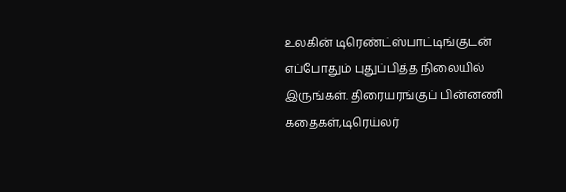உலகின் டிரெண்ட்ஸ்பாட்டிங்குடன் எப்போதும் புதுப்பித்த நிலையில் இருங்கள். திரையரங்குப் பின்னணி கதைகள்,டிரெய்லர்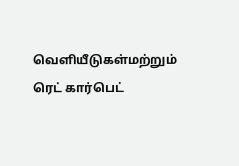வெளியீடுகள்மற்றும் ரெட் கார்பெட்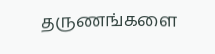தருணங்களை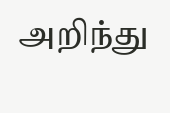அறிந்து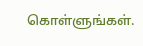கொள்ளுங்கள்.